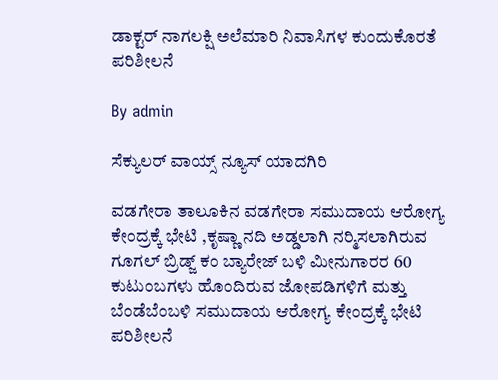ಡಾಕ್ಟರ್ ನಾಗಲಕ್ಷಿ ಅಲೆಮಾರಿ ನಿವಾಸಿಗಳ ಕುಂದುಕೊರತೆ ಪರಿಶೀಲನೆ

By admin

ಸೆಕ್ಯುಲರ್ ವಾಯ್ಸ್ ನ್ಯೂಸ್ ಯಾದಗಿರಿ

ವಡಗೇರಾ ತಾಲೂಕಿನ ವಡಗೇರಾ ಸಮುದಾಯ ಆರೋಗ್ಯ ಕೇಂದ್ರಕ್ಕೆ ಭೇಟಿ ,ಕೃಷ್ಣಾ ನದಿ ಅಡ್ಡಲಾಗಿ ನರ‍್ಮಿಸಲಾಗಿರುವ ಗೂಗಲ್ ಬ್ರಿಡ್ಜ್ ಕಂ ಬ್ಯಾರೇಜ್ ಬಳಿ ಮೀನುಗಾರರ 60 ಕುಟುಂಬಗಳು ಹೊಂದಿರುವ ಜೋಪಡಿಗಳಿಗೆ ಮತ್ತು ಬೆಂಡೆಬೆಂಬಳಿ ಸಮುದಾಯ ಆರೋಗ್ಯ ಕೇಂದ್ರಕ್ಕೆ ಭೇಟಿ ಪರಿಶೀಲನೆ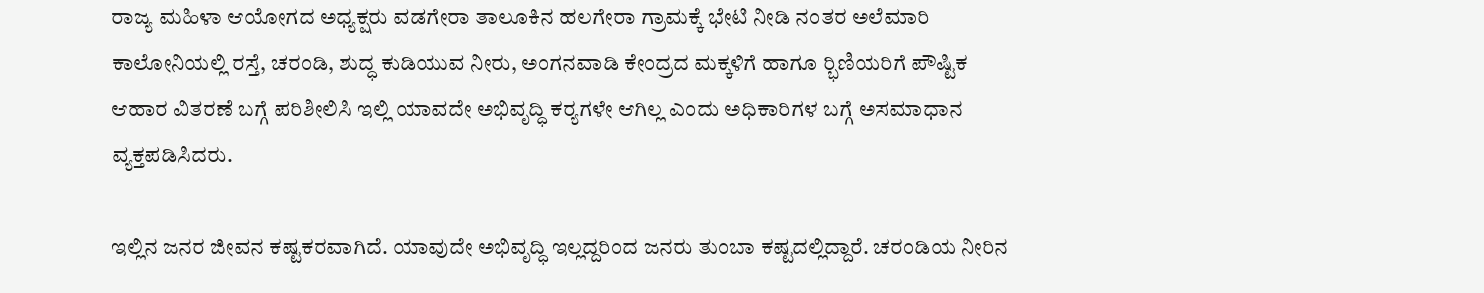ರಾಜ್ಯ ಮಹಿಳಾ ಆಯೋಗದ ಅಧ್ಯಕ್ಷರು ವಡಗೇರಾ ತಾಲೂಕಿನ ಹಲಗೇರಾ ಗ್ರಾಮಕ್ಕೆ ಭೇಟಿ ನೀಡಿ ನಂತರ ಅಲೆಮಾರಿ ಕಾಲೋನಿಯಲ್ಲಿ ರಸ್ತೆ, ಚರಂಡಿ, ಶುದ್ಧ ಕುಡಿಯುವ ನೀರು, ಅಂಗನವಾಡಿ ಕೇಂದ್ರದ ಮಕ್ಕಳಿಗೆ ಹಾಗೂ ರ‍್ಭಿಣಿಯರಿಗೆ ಪೌಷ್ಟಿಕ ಆಹಾರ ವಿತರಣೆ ಬಗ್ಗೆ ಪರಿಶೀಲಿಸಿ ಇಲ್ಲಿ ಯಾವದೇ ಅಭಿವೃದ್ಧಿ ಕರ‍್ಯಗಳೇ ಆಗಿಲ್ಲ ಎಂದು ಅಧಿಕಾರಿಗಳ ಬಗ್ಗೆ ಅಸಮಾಧಾನ ವ್ಯಕ್ತಪಡಿಸಿದರು.

ಇಲ್ಲಿನ ಜನರ ಜೀವನ ಕಷ್ಟಕರವಾಗಿದೆ. ಯಾವುದೇ ಅಭಿವೃದ್ಧಿ ಇಲ್ಲದ್ದರಿಂದ ಜನರು ತುಂಬಾ ಕಷ್ಟದಲ್ಲಿದ್ದಾರೆ. ಚರಂಡಿಯ ನೀರಿನ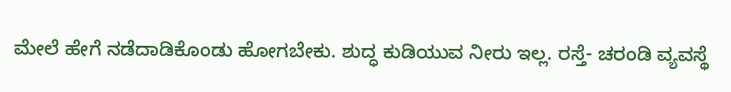ಮೇಲೆ ಹೇಗೆ ನಡೆದಾಡಿಕೊಂಡು ಹೋಗಬೇಕು. ಶುದ್ಧ ಕುಡಿಯುವ ನೀರು ಇಲ್ಲ. ರಸ್ತೆ- ಚರಂಡಿ ವ್ಯವಸ್ಥೆ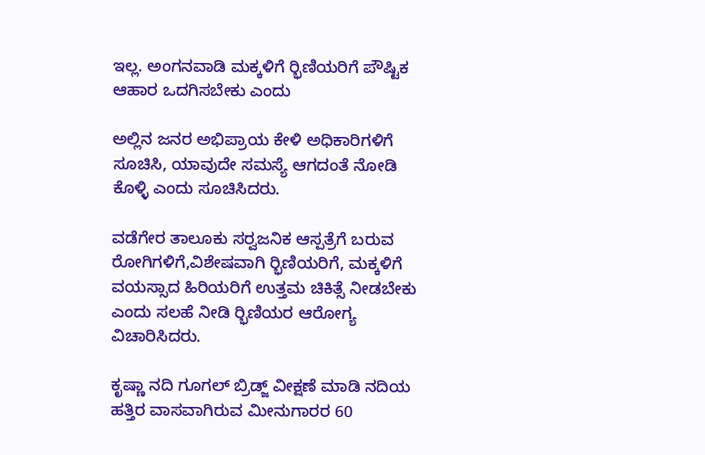ಇಲ್ಲ. ಅಂಗನವಾಡಿ ಮಕ್ಕಳಿಗೆ ರ‍್ಭಿಣಿಯರಿಗೆ ಪೌಷ್ಟಿಕ ಆಹಾರ ಒದಗಿಸಬೇಕು ಎಂದು

ಅಲ್ಲಿನ ಜನರ ಅಭಿಪ್ರಾಯ ಕೇಳಿ ಅಧಿಕಾರಿಗಳಿಗೆ ಸೂಚಿಸಿ, ಯಾವುದೇ ಸಮಸ್ಯೆ ಆಗದಂತೆ ನೋಡಿ ಕೊಳ್ಳಿ ಎಂದು ಸೂಚಿಸಿದರು.

ವಡೆಗೇರ ತಾಲೂಕು ಸರ‍್ವಜನಿಕ ಆಸ್ಪತ್ರೆಗೆ ಬರುವ ರೋಗಿಗಳಿಗೆ,ವಿಶೇಷವಾಗಿ ರ‍್ಭಿಣಿಯರಿಗೆ, ಮಕ್ಕಳಿಗೆ ವಯಸ್ಸಾದ ಹಿರಿಯರಿಗೆ ಉತ್ತಮ ಚಿಕಿತ್ಸೆ ನೀಡಬೇಕು ಎಂದು ಸಲಹೆ ನೀಡಿ ರ‍್ಭಿಣಿಯರ ಆರೋಗ್ಯ ವಿಚಾರಿಸಿದರು.

ಕೃಷ್ಣಾ ನದಿ ಗೂಗಲ್ ಬ್ರಿಡ್ಜ್ ವೀಕ್ಷಣೆ ಮಾಡಿ ನದಿಯ ಹತ್ತಿರ ವಾಸವಾಗಿರುವ ಮೀನುಗಾರರ 60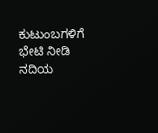ಕುಟುಂಬಗಳಿಗೆ ಭೇಟಿ ನೀಡಿ ನದಿಯ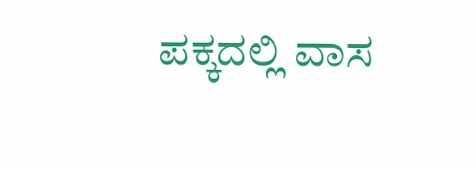ಪಕ್ಕದಲ್ಲಿ ವಾಸ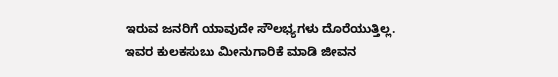ಇರುವ ಜನರಿಗೆ ಯಾವುದೇ ಸೌಲಭ್ಯಗಳು ದೊರೆಯುತ್ತಿಲ್ಲ. ಇವರ ಕುಲಕಸುಬು ಮೀನುಗಾರಿಕೆ ಮಾಡಿ ಜೀವನ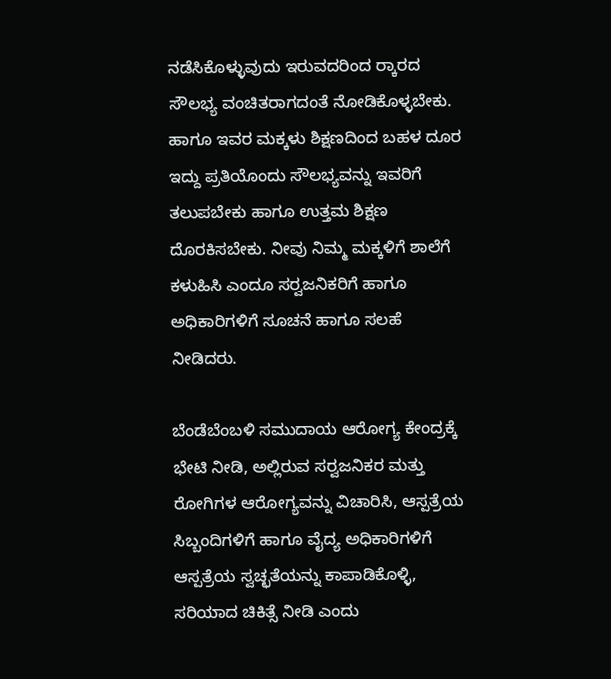ನಡೆಸಿಕೊಳ್ಳುವುದು ಇರುವದರಿಂದ ರ‍್ಕಾರದ ಸೌಲಭ್ಯ ವಂಚಿತರಾಗದಂತೆ ನೋಡಿಕೊಳ್ಳಬೇಕು. ಹಾಗೂ ಇವರ ಮಕ್ಕಳು ಶಿಕ್ಷಣದಿಂದ ಬಹಳ ದೂರ ಇದ್ದು ಪ್ರತಿಯೊಂದು ಸೌಲಭ್ಯವನ್ನು ಇವರಿಗೆ ತಲುಪಬೇಕು ಹಾಗೂ ಉತ್ತಮ ಶಿಕ್ಷಣ ದೊರಕಿಸಬೇಕು. ನೀವು ನಿಮ್ಮ ಮಕ್ಕಳಿಗೆ ಶಾಲೆಗೆ ಕಳುಹಿಸಿ ಎಂದೂ ಸರ‍್ವಜನಿಕರಿಗೆ ಹಾಗೂ ಅಧಿಕಾರಿಗಳಿಗೆ ಸೂಚನೆ ಹಾಗೂ ಸಲಹೆ ನೀಡಿದರು.

ಬೆಂಡೆಬೆಂಬಳಿ ಸಮುದಾಯ ಆರೋಗ್ಯ ಕೇಂದ್ರಕ್ಕೆ ಭೇಟಿ ನೀಡಿ, ಅಲ್ಲಿರುವ ಸರ‍್ವಜನಿಕರ ಮತ್ತು ರೋಗಿಗಳ ಆರೋಗ್ಯವನ್ನು ವಿಚಾರಿಸಿ, ಆಸ್ಪತ್ರೆಯ ಸಿಬ್ಬಂದಿಗಳಿಗೆ ಹಾಗೂ ವೈದ್ಯ ಅಧಿಕಾರಿಗಳಿಗೆ ಆಸ್ಪತ್ರೆಯ ಸ್ವಚ್ಛತೆಯನ್ನು ಕಾಪಾಡಿಕೊಳ್ಳಿ, ಸರಿಯಾದ ಚಿಕಿತ್ಸೆ ನೀಡಿ ಎಂದು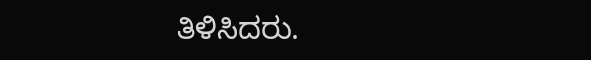ತಿಳಿಸಿದರು.